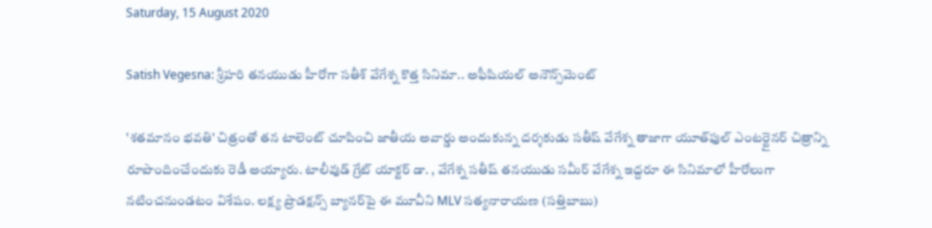Saturday, 15 August 2020

Satish Vegesna: శ్రీహరి తనయుడు హీరోగా స‌తీశ్ వేగేశ్న‌ కొత్త సినిమా.. అఫీషియల్ అనౌన్స్‌మెంట్

'శతమానం భవతి' చిత్రంతో తన టాలెంట్ చూపించి జాతీయ అవార్డు అందుకున్న దర్శకుడు సతీష్ వేగేశ్న తాజాగా యూత్‌ఫుల్ ఎంటర్టైనర్ చిత్రాన్ని రూపొందించేందుకు రెడీ అయ్యారు. టాలీవుడ్ గ్రేట్ యాక్టర్ డా. , వేగేశ్న సతీష్ తనయుడు సమీర్ వేగేశ్న ఇద్దరూ ఈ సినిమాలో హీరోలుగా నటించనుండటం విశేషం. లక్ష్య ప్రొడక్షన్స్ బ్యానర్‌పై ఈ మూవీని MLV సత్యనారాయణ (సత్తిబాబు)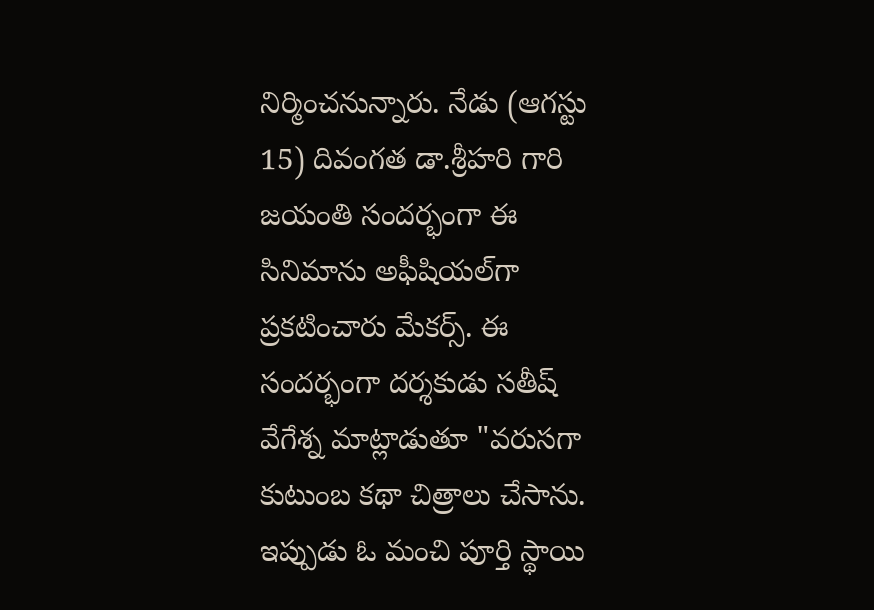నిర్మించనున్నారు. నేడు (ఆగస్టు 15) దివంగత డా.శ్రీహరి గారి జయంతి సందర్భంగా ఈ సినిమాను అఫీషియల్‌గా ప్రకటించారు మేకర్స్. ఈ సందర్భంగా దర్శకుడు సతీష్ వేగేశ్న మాట్లాడుతూ "వరుసగా కుటుంబ కథా చిత్రాలు చేసాను. ఇప్పుడు ఓ మంచి పూర్తి స్థాయి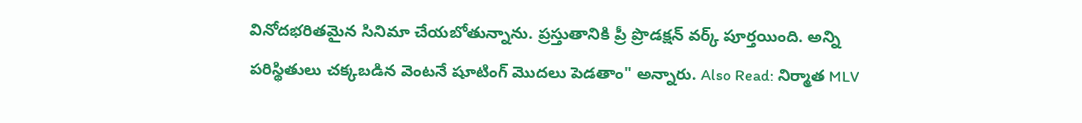వినోదభరితమైన సినిమా చేయబోతున్నాను. ప్రస్తుతానికి ప్రీ ప్రొడక్షన్ వర్క్ పూర్తయింది. అన్ని పరిస్థితులు చక్కబడిన వెంటనే షూటింగ్ మొదలు పెడతాం" అన్నారు. Also Read: నిర్మాత MLV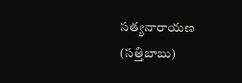సత్యనారాయణ (సత్తిబాబు)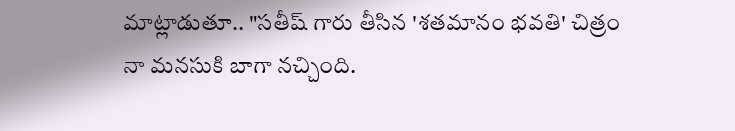మాట్లాడుతూ.. "సతీష్ గారు తీసిన 'శతమానం భవతి' చిత్రం నా మనసుకి బాగా నచ్చింది.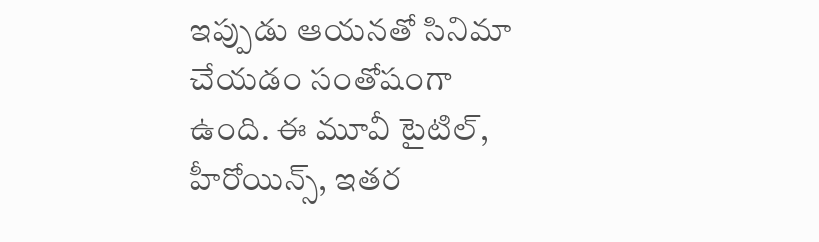ఇప్పుడు ఆయనతో సినిమా చేయడం సంతోషంగా ఉంది. ఈ మూవీ టైటిల్, హీరోయిన్స్, ఇతర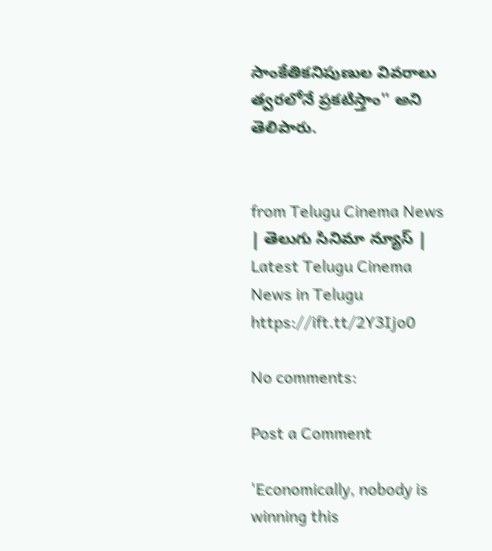సాంకేతికనిపుణుల వివరాలు త్వరలోనే ప్రకటిస్తాం'' అని తెలిపారు.


from Telugu Cinema News | తెలుగు సినిమా న్యూస్ | Latest Telugu Cinema News in Telugu https://ift.tt/2Y3Ijo0

No comments:

Post a Comment

'Economically, nobody is winning this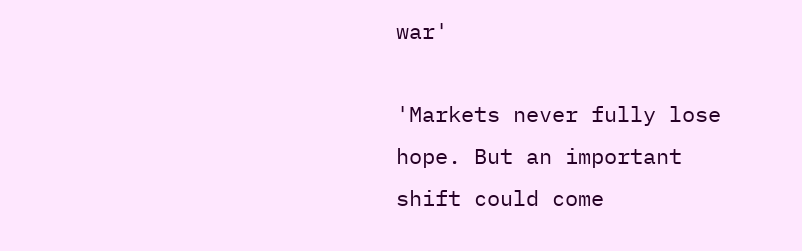war'

'Markets never fully lose hope. But an important shift could come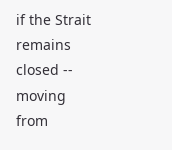if the Strait remains closed -- moving from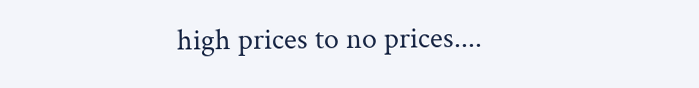high prices to no prices....